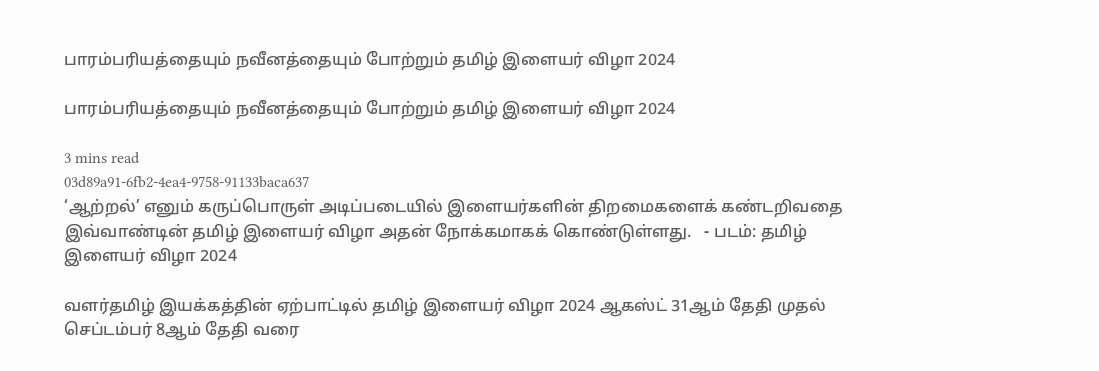பாரம்பரியத்தையும் நவீனத்தையும் போற்றும் தமிழ் இளையர் விழா 2024

பாரம்பரியத்தையும் நவீனத்தையும் போற்றும் தமிழ் இளையர் விழா 2024

3 mins read
03d89a91-6fb2-4ea4-9758-91133baca637
‘ஆற்றல்’ எனும் கருப்பொருள் அடிப்படையில் இளையர்களின் திறமைகளைக் கண்டறிவதை இவ்வாண்டின் தமிழ் இளையர் விழா அதன் நோக்கமாகக் கொண்டுள்ளது.   - படம்: தமிழ் இளையர் விழா 2024

வளர்தமிழ் இயக்கத்தின் ஏற்பாட்டில் தமிழ் இளையர் விழா 2024 ஆகஸ்ட் 31ஆம் தேதி முதல் செப்டம்பர் 8ஆம் தேதி வரை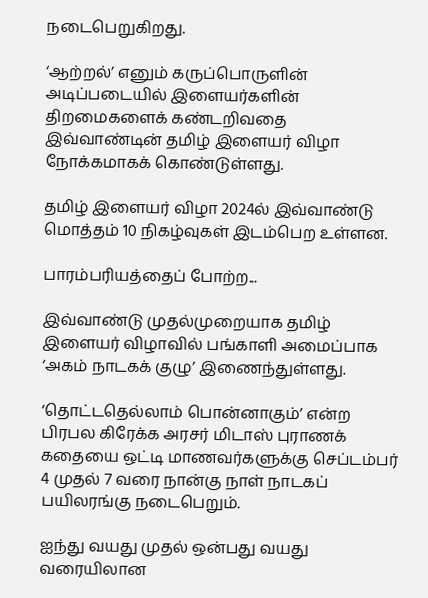நடைபெறுகிறது.

‘ஆற்றல்’ எனும் கருப்பொருளின் அடிப்படையில் இளையர்களின் திறமைகளைக் கண்டறிவதை இவ்வாண்டின் தமிழ் இளையர் விழா நோக்கமாகக் கொண்டுள்ளது.

தமிழ் இளையர் விழா 2024ல் இவ்வாண்டு மொத்தம் 10 நிகழ்வுகள் இடம்பெற உள்ளன.

பாரம்பரியத்தைப் போற்ற...

இவ்வாண்டு முதல்முறையாக தமிழ் இளையர் விழாவில் பங்காளி அமைப்பாக ‘அகம் நாடகக் குழு’ இணைந்துள்ளது.

‘தொட்டதெல்லாம் பொன்னாகும்’ என்ற பிரபல கிரேக்க அரசர் மிடாஸ் புராணக் கதையை ஒட்டி மாணவர்களுக்கு செப்டம்பர் 4 முதல் 7 வரை நான்கு நாள் நாடகப் பயிலரங்கு நடைபெறும்.

ஐந்து வயது முதல் ஒன்பது வயது வரையிலான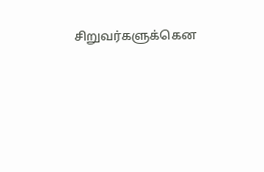சிறுவர்களுக்கென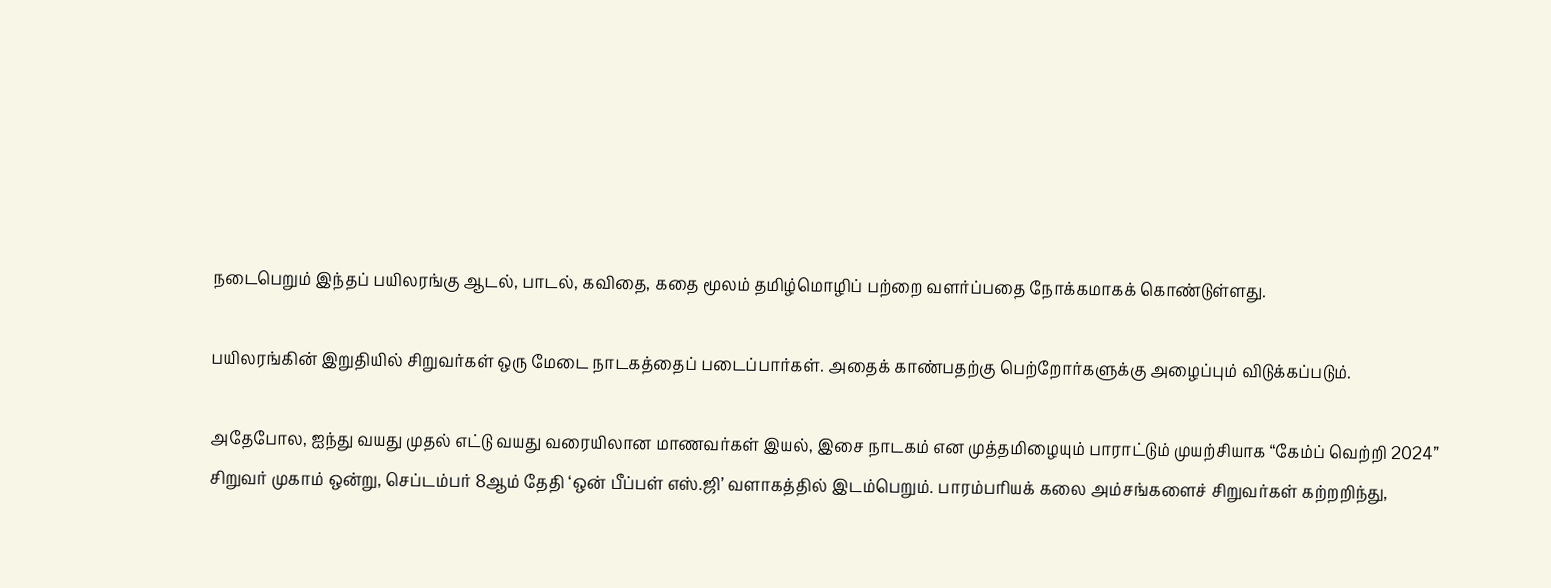நடைபெறும் இந்தப் பயிலரங்கு ஆடல், பாடல், கவிதை, கதை மூலம் தமிழ்மொழிப் பற்றை வளர்ப்பதை நோக்கமாகக் கொண்டுள்ளது.

பயிலரங்கின் இறுதியில் சிறுவர்கள் ஒரு மேடை நாடகத்தைப் படைப்பார்கள். அதைக் காண்பதற்கு பெற்றோர்களுக்கு அழைப்பும் விடுக்கப்படும்.

அதேபோல, ஐந்து வயது முதல் எட்டு வயது வரையிலான மாணவர்கள் இயல், இசை நாடகம் என முத்தமிழையும் பாராட்டும் முயற்சியாக “கேம்ப் வெற்றி 2024” சிறுவர் முகாம் ஒன்று, செப்டம்பர் 8ஆம் தேதி ‘ஒன் பீப்பள் எஸ்.ஜி’ வளாகத்தில் இடம்பெறும். பாரம்பரியக் கலை அம்சங்களைச் சிறுவர்கள் கற்றறிந்து,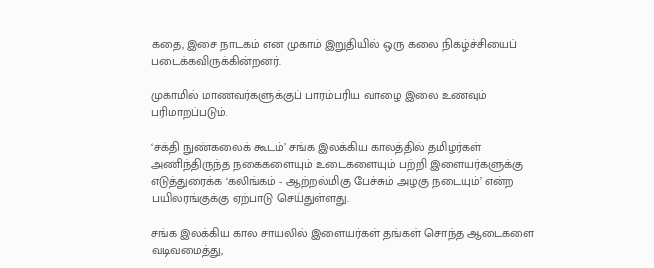கதை, இசை நாடகம் என முகாம் இறுதியில் ஒரு கலை நிகழ்ச்சியைப் படைக்கவிருக்கின்றனர்.

முகாமில் மாணவர்களுக்குப் பாரம்பரிய வாழை இலை உணவும் பரிமாறப்படும்.

‘சக்தி நுண்கலைக் கூடம்’ சங்க இலக்கிய காலத்தில் தமிழர்கள் அணிந்திருந்த நகைகளையும் உடைகளையும் பற்றி இளையர்களுக்கு எடுத்துரைக்க ‘கலிங்கம் - ஆற்றல்மிகு பேச்சும் அழகு நடையும்’ என்ற பயிலரங்குக்கு ஏற்பாடு செய்துள்ளது.

சங்க இலக்கிய கால சாயலில் இளையர்கள் தங்கள் சொந்த ஆடைகளை வடிவமைத்து,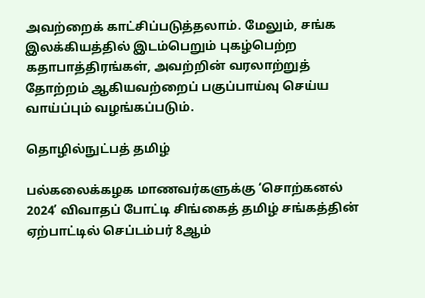அவற்றைக் காட்சிப்படுத்தலாம். மேலும், சங்க இலக்கியத்தில் இடம்பெறும் புகழ்பெற்ற கதாபாத்திரங்கள், அவற்றின் வரலாற்றுத் தோற்றம் ஆகியவற்றைப் பகுப்பாய்வு செய்ய வாய்ப்பும் வழங்கப்படும்.

தொழில்நுட்பத் தமிழ்

பல்கலைக்கழக மாணவர்களுக்கு ‘சொற்கனல் 2024’ விவாதப் போட்டி சிங்கைத் தமிழ் சங்கத்தின் ஏற்பாட்டில் செப்டம்பர் 8ஆம்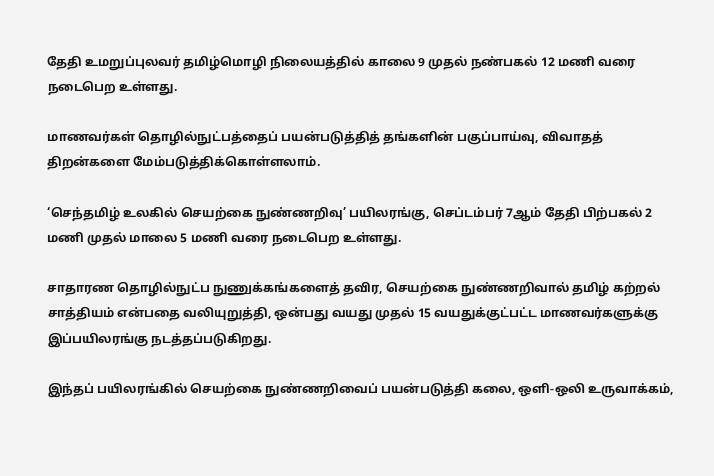தேதி உமறுப்புலவர் தமிழ்மொழி நிலையத்தில் காலை 9 முதல் நண்பகல் 12 மணி வரை நடைபெற உள்ளது.

மாணவர்கள் தொழில்நுட்பத்தைப் பயன்படுத்தித் தங்களின் பகுப்பாய்வு, விவாதத் திறன்களை மேம்படுத்திக்கொள்ளலாம்.

‘செந்தமிழ் உலகில் செயற்கை நுண்ணறிவு’ பயிலரங்கு, செப்டம்பர் 7ஆம் தேதி பிற்பகல் 2 மணி முதல் மாலை 5 மணி வரை நடைபெற உள்ளது.

சாதாரண தொழில்நுட்ப நுணுக்கங்களைத் தவிர, செயற்கை நுண்ணறிவால் தமிழ் கற்றல் சாத்தியம் என்பதை வலியுறுத்தி, ஒன்பது வயது முதல் 15 வயதுக்குட்பட்ட மாணவர்களுக்கு இப்பயிலரங்கு நடத்தப்படுகிறது.

இந்தப் பயிலரங்கில் செயற்கை நுண்ணறிவைப் பயன்படுத்தி கலை, ஒளி-ஒலி உருவாக்கம்,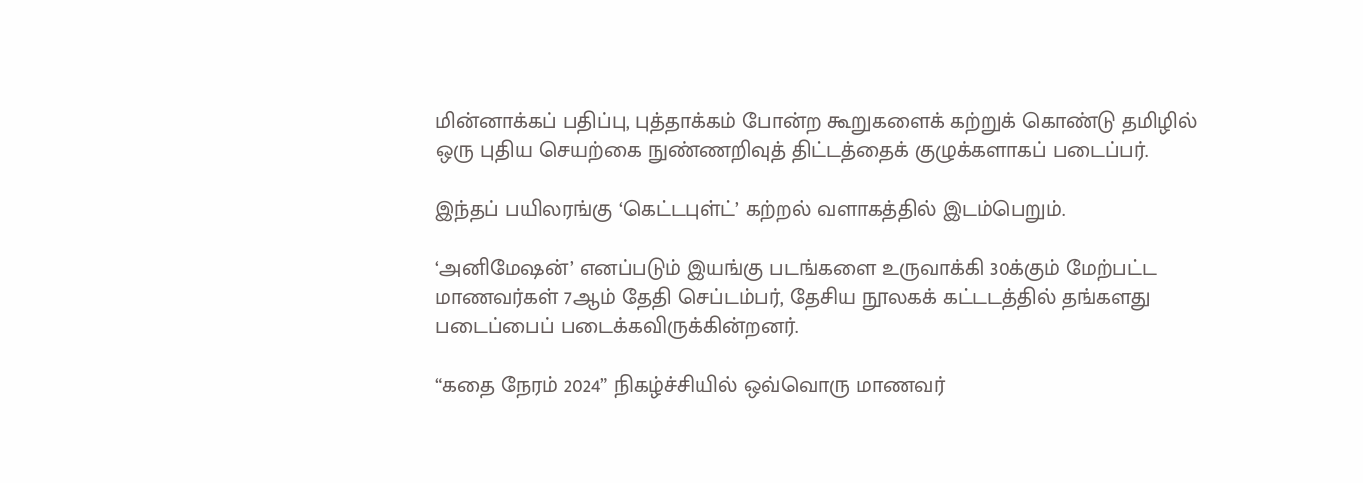மின்னாக்கப் பதிப்பு, புத்தாக்கம் போன்ற கூறுகளைக் கற்றுக் கொண்டு தமிழில் ஒரு புதிய செயற்கை நுண்ணறிவுத் திட்டத்தைக் குழுக்களாகப் படைப்பர்.

இந்தப் பயிலரங்கு ‘கெட்டபுள்ட்’ கற்றல் வளாகத்தில் இடம்பெறும்.

‘அனிமேஷன்’ எனப்படும் இயங்கு படங்களை உருவாக்கி 30க்கும் மேற்பட்ட மாணவர்கள் 7ஆம் தேதி செப்டம்பர், தேசிய நூலகக் கட்டடத்தில் தங்களது படைப்பைப் படைக்கவிருக்கின்றனர்.

“கதை நேரம் 2024” நிகழ்ச்சியில் ஒவ்வொரு மாணவர்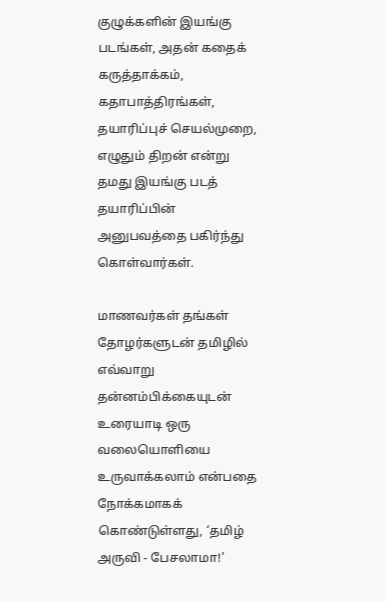குழுக்களின் இயங்கு படங்கள், அதன் கதைக் கருத்தாக்கம், கதாபாத்திரங்கள், தயாரிப்புச் செயல்முறை, எழுதும் திறன் என்று தமது இயங்கு படத் தயாரிப்பின் அனுபவத்தை பகிர்ந்து கொள்வார்கள்.

மாணவர்கள் தங்கள் தோழர்களுடன் தமிழில் எவ்வாறு தன்னம்பிக்கையுடன் உரையாடி ஒரு வலையொளியை உருவாக்கலாம் என்பதை நோக்கமாகக் கொண்டுள்ளது, ‘தமிழ் அருவி - பேசலாமா!’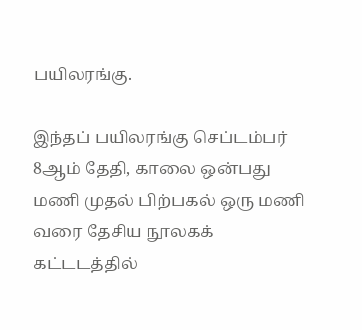பயிலரங்கு.

இந்தப் பயிலரங்கு செப்டம்பர் 8ஆம் தேதி, காலை ஒன்பது மணி முதல் பிற்பகல் ஒரு மணி வரை தேசிய நூலகக் கட்டடத்தில்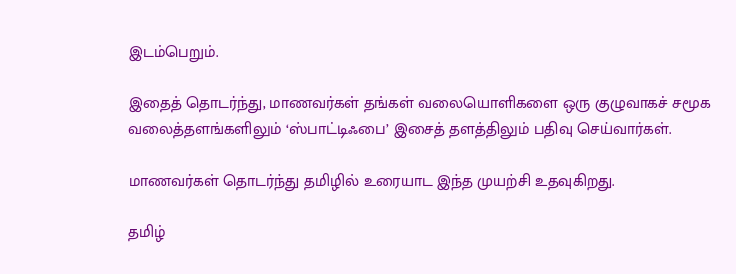இடம்பெறும்.

இதைத் தொடர்ந்து, மாணவர்கள் தங்கள் வலையொளிகளை ஒரு குழுவாகச் சமூக வலைத்தளங்களிலும் ‘ஸ்பாட்டிஃபை’ இசைத் தளத்திலும் பதிவு செய்வார்கள்.

மாணவர்கள் தொடர்ந்து தமிழில் உரையாட இந்த முயற்சி உதவுகிறது.

தமிழ்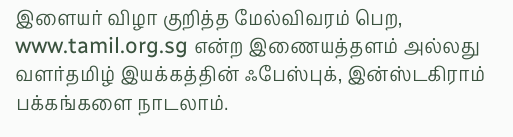இளையர் விழா குறித்த மேல்விவரம் பெற, www.tamil.org.sg என்ற இணையத்தளம் அல்லது வளர்தமிழ் இயக்கத்தின் ஃபேஸ்புக், இன்ஸ்டகிராம் பக்கங்களை நாடலாம்.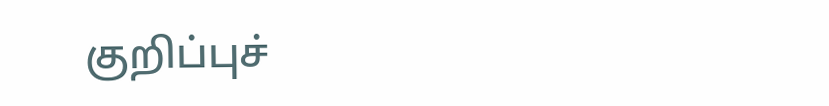குறிப்புச்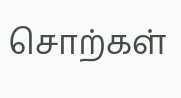சொற்கள்